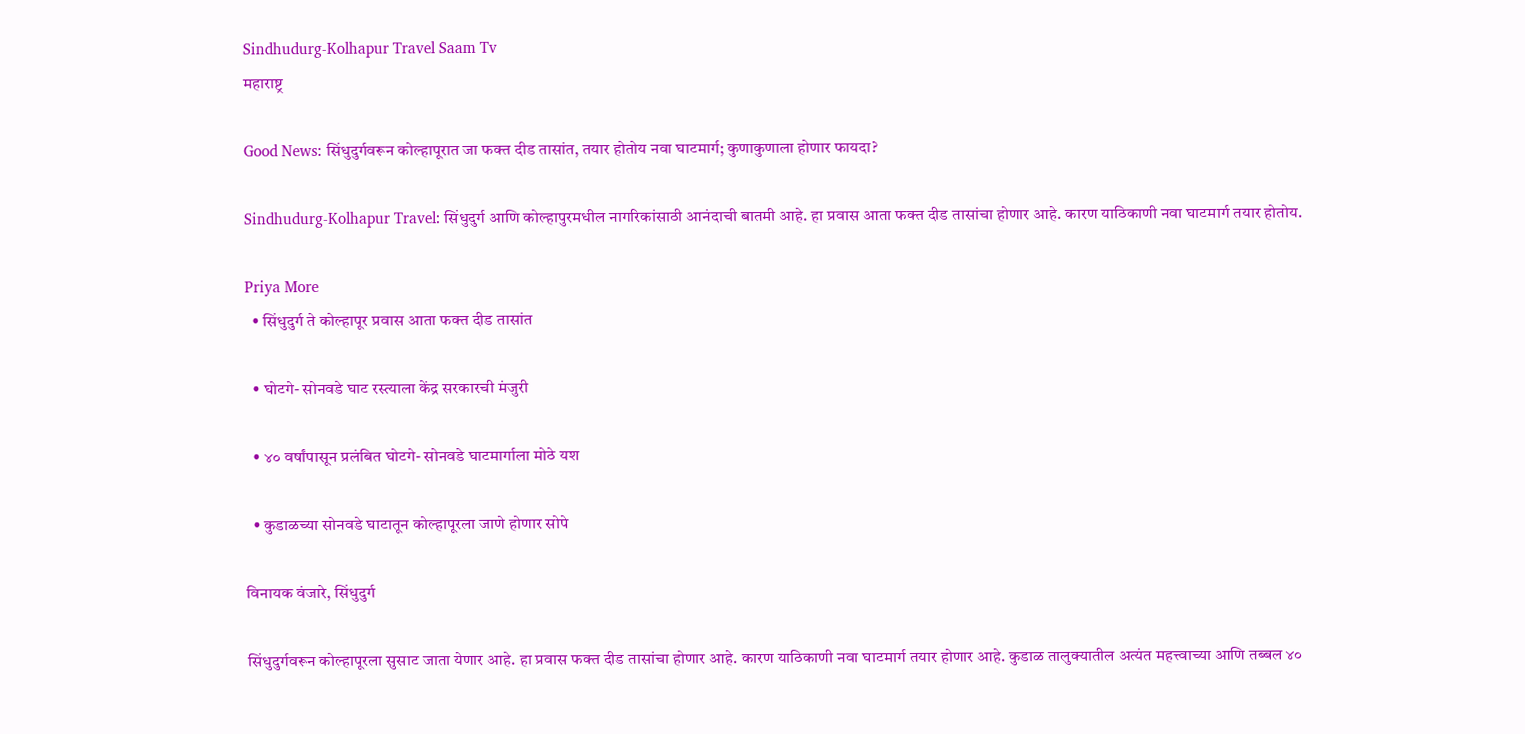Sindhudurg-Kolhapur Travel Saam Tv
महाराष्ट्र

Good News: सिंधुदुर्गवरून कोल्हापूरात जा फक्त दीड तासांत, तयार होतोय नवा घाटमार्ग; कुणाकुणाला होणार फायदा?

Sindhudurg-Kolhapur Travel: सिंधुदुर्ग आणि कोल्हापुरमधील नागरिकांसाठी आनंदाची बातमी आहे. हा प्रवास आता फक्त दीड तासांचा होणार आहे. कारण याठिकाणी नवा घाटमार्ग तयार होतोय.

Priya More
  • सिंधुदुर्ग ते कोल्हापूर प्रवास आता फक्त दीड तासांत

  • घोटगे- सोनवडे घाट रस्त्याला केंद्र सरकारची मंजुरी

  • ४० वर्षांपासून प्रलंबित घोटगे- सोनवडे घाटमार्गाला मोठे यश

  • कुडाळच्या सोनवडे घाटातून कोल्हापूरला जाणे होणार सोपे

विनायक वंजारे, सिंधुदुर्ग

सिंधुदुर्गवरून कोल्हापूरला सुसाट जाता येणार आहे. हा प्रवास फक्त दीड तासांचा होणार आहे. कारण याठिकाणी नवा घाटमार्ग तयार होणार आहे. कुडाळ तालुक्यातील अत्यंत महत्त्वाच्या आणि तब्बल ४०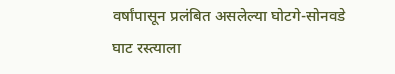वर्षांपासून प्रलंबित असलेल्या घोटगे-सोनवडे घाट रस्त्याला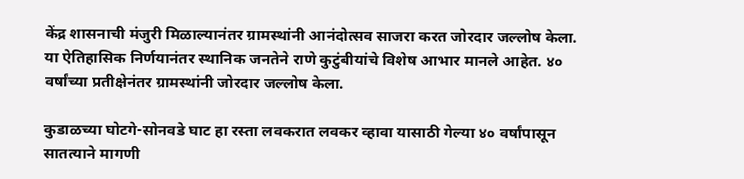केंद्र शासनाची मंजुरी मिळाल्यानंतर ग्रामस्थांनी आनंदोत्सव साजरा करत जोरदार जल्लोष केला. या ऐतिहासिक निर्णयानंतर स्थानिक जनतेने राणे कुटुंबीयांचे विशेष आभार मानले आहेत. ४० वर्षांच्या प्रतीक्षेनंतर ग्रामस्थांनी जोरदार जल्लोष केला.

कुडाळच्या घोटगे-सोनवडे घाट हा रस्ता लवकरात लवकर व्हावा यासाठी गेल्या ४० वर्षांपासून सातत्याने मागणी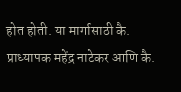होत होती. या मार्गासाठी कै. प्राध्यापक महेंद्र नाटेकर आणि कै.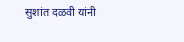सुशांत दळवी यांनी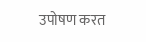उपोषण करत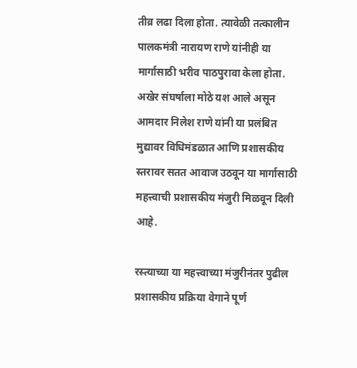तीव्र लढा दिला होता. त्यावेळी तत्कालीन पालकमंत्री नारायण राणे यांनीही या मार्गासाठी भरीव पाठपुरावा केला होता. अखेर संघर्षाला मोठे यश आले असून आमदार निलेश राणे यांनी या प्रलंबित मुद्यावर विधिमंडळात आणि प्रशासकीय स्तरावर सतत आवाज उठवून या मार्गासाठी महत्त्वाची प्रशासकीय मंजुरी मिळवून दिली आहे.

रस्त्याच्या या महत्त्वाच्या मंजुरीनंतर पुढील प्रशासकीय प्रक्रिया वेगाने पूर्ण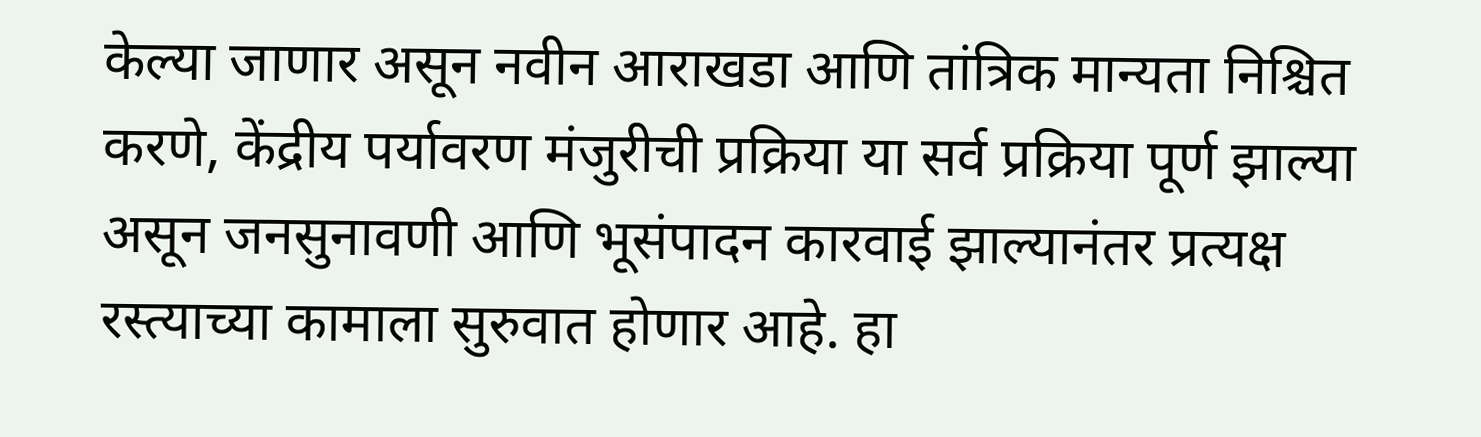केल्या जाणार असून नवीन आराखडा आणि तांत्रिक मान्यता निश्चित करणे, केंद्रीय पर्यावरण मंजुरीची प्रक्रिया या सर्व प्रक्रिया पूर्ण झाल्या असून जनसुनावणी आणि भूसंपादन कारवाई झाल्यानंतर प्रत्यक्ष रस्त्याच्या कामाला सुरुवात होणार आहे. हा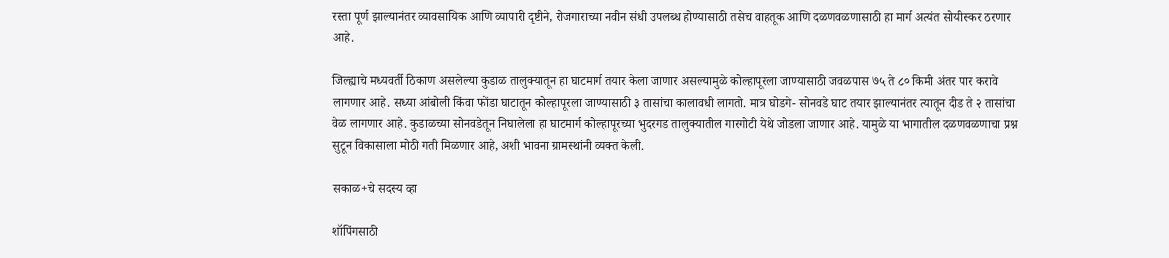रस्ता पूर्ण झाल्यानंतर व्यावसायिक आणि व्यापारी दृष्टीने, रोजगाराच्या नवीन संधी उपलब्ध होण्यासाठी तसेच वाहतूक आणि दळणवळणासाठी हा मार्ग अत्यंत सोयीस्कर ठरणार आहे.

जिल्ह्याचे मध्यवर्ती ठिकाण असलेल्या कुडाळ तालुक्यातून हा घाटमार्ग तयार केला जाणार असल्यामुळे कोल्हापूरला जाण्यासाठी जवळपास ७५ ते ८० किमी अंतर पार करावे लागणार आहे. सध्या आंबोली किंवा फोंडा घाटातून कोल्हापूरला जाण्यासाठी ३ तासांचा कालावधी लागतो. मात्र घोडगे- सोनवडे घाट तयार झाल्यानंतर त्यातून दीड ते २ तासांचा वेळ लागणार आहे. कुडाळच्या सोनवडेतून निघालेला हा घाटमार्ग कोल्हापूरच्या भुदरगड तालुक्यातील गारगोटी येथे जोडला जाणार आहे. यामुळे या भागातील दळणवळणाचा प्रश्न सुटून विकासाला मोठी गती मिळणार आहे, अशी भावना ग्रामस्थांनी व्यक्त केली.

सकाळ+चे सदस्य व्हा

शॉपिंगसाठी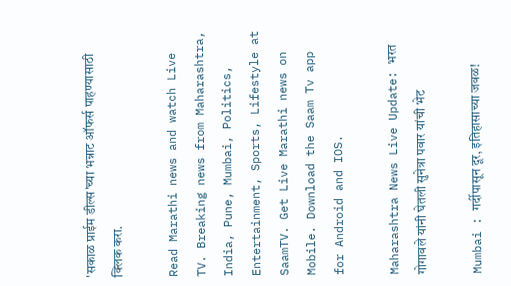'सकाळ प्राईम डील्स'च्या भन्नाट ऑफर्स पाहण्यासाठी क्लिक करा.

Read Marathi news and watch Live TV. Breaking news from Maharashtra, India, Pune, Mumbai, Politics, Entertainment, Sports, Lifestyle at SaamTV. Get Live Marathi news on Mobile. Download the Saam Tv app for Android and IOS.

Maharashtra News Live Update: भरत गोगावले यांनी घेतली सुनेत्रा पवार यांची भेट

Mumbai : गर्दीपासून दूर, इतिहासाच्या जवळ!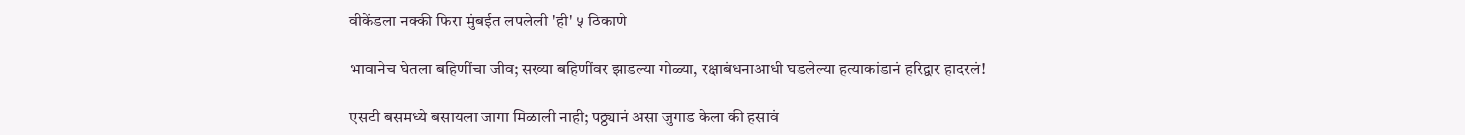वीकेंडला नक्की फिरा मुंबईत लपलेली 'ही' ५ ठिकाणे

भावानेच घेतला बहिणींचा जीव; सख्या बहिणींवर झाडल्या गोळ्या, रक्षाबंधनाआधी घडलेल्या हत्याकांडानं हरिद्वार हादरलं!

एसटी बसमध्ये बसायला जागा मिळाली नाही; पठ्ठ्यानं असा जुगाड केला की हसावं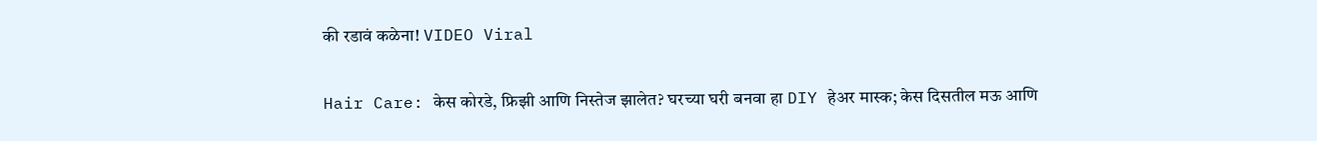की रडावं कळेना! VIDEO Viral

Hair Care: केस कोरडे, फ्रिझी आणि निस्तेज झालेत? घरच्या घरी बनवा हा DIY हेअर मास्क; केस दिसतील मऊ आणि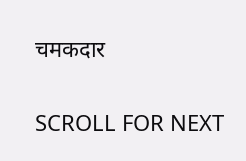चमकदार

SCROLL FOR NEXT